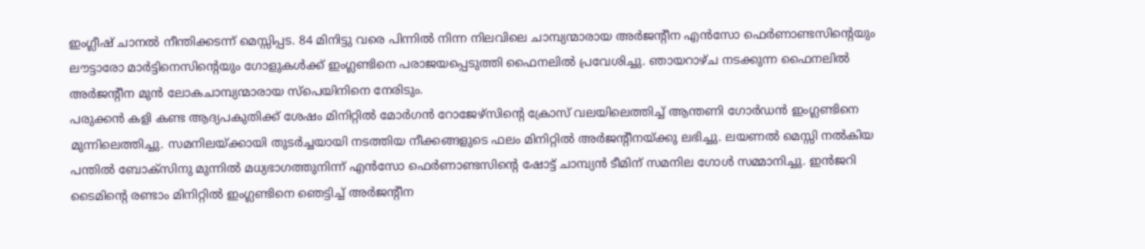ഇംഗ്ലീഷ് ചാനൽ നീന്തിക്കടന്ന് മെസ്സിപ്പട. 84 മിനിട്ടു വരെ പിന്നിൽ നിന്ന നിലവിലെ ചാമ്പ്യന്മാരായ അർജൻ്റീന എൻസോ ഫെർണാണ്ടസിന്റെയും ലൗട്ടാരോ മാർട്ടിനെസിന്റെയും ഗോളുകൾക്ക് ഇംഗ്ലണ്ടിനെ പരാജയപ്പെടുത്തി ഫൈനലിൽ പ്രവേശിച്ചു. ഞായറാഴ്ച നടക്കുന്ന ഫൈനലിൽ അർജൻ്റീന മുൻ ലോകചാമ്പ്യന്മാരായ സ്പെയിനിനെ നേരിടും.
പരുക്കൻ കളി കണ്ട ആദ്യപകുതിക്ക് ശേഷം മിനിറ്റിൽ മോർഗൻ റോജേഴ്സിന്റെ ക്രോസ് വലയിലെത്തിച്ച് ആന്തണി ഗോർഡൻ ഇംഗ്ലണ്ടിനെ മുന്നിലെത്തിച്ചു. സമനിലയ്ക്കായി തുടർച്ചയായി നടത്തിയ നീക്കങ്ങളുടെ ഫലം മിനിറ്റിൽ അർജൻ്റീനയ്ക്കു ലഭിച്ചു. ലയണൽ മെസ്സി നൽകിയ പന്തിൽ ബോക്സിനു മുന്നിൽ മധ്യഭാഗത്തുനിന്ന് എൻസോ ഫെർണാണ്ടസിന്റെ ഷോട്ട് ചാമ്പ്യൻ ടീമിന് സമനില ഗോൾ സമ്മാനിച്ചു. ഇൻജറി ടൈമിന്റെ രണ്ടാം മിനിറ്റിൽ ഇംഗ്ലണ്ടിനെ ഞെട്ടിച്ച് അർജൻ്റീന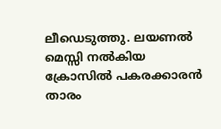ലീഡെടുത്തു. ലയണൽ മെസ്സി നൽകിയ ക്രോസിൽ പകരക്കാരൻ താരം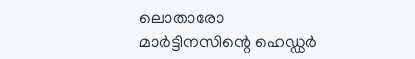ലൊതാരോ മാർട്ടിനസിന്റെ ഹെഡ്ഡർ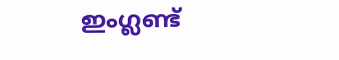ഇംഗ്ലണ്ട്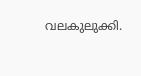വലകുലുക്കി.